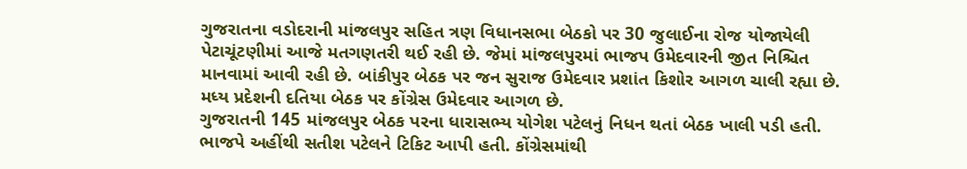ગુજરાતના વડોદરાની માંજલપુર સહિત ત્રણ વિધાનસભા બેઠકો પર 30 જુલાઈના રોજ યોજાયેલી પેટાચૂંટણીમાં આજે મતગણતરી થઈ રહી છે. જેમાં માંજલપુરમાં ભાજપ ઉમેદવારની જીત નિશ્ચિત માનવામાં આવી રહી છે. બાંકીપુર બેઠક પર જન સુરાજ ઉમેદવાર પ્રશાંત કિશોર આગળ ચાલી રહ્યા છે. મધ્ય પ્રદેશની દતિયા બેઠક પર કોંગ્રેસ ઉમેદવાર આગળ છે.
ગુજરાતની 145 માંજલપુર બેઠક પરના ધારાસભ્ય યોગેશ પટેલનું નિધન થતાં બેઠક ખાલી પડી હતી. ભાજપે અહીંથી સતીશ પટેલને ટિકિટ આપી હતી. કોંગ્રેસમાંથી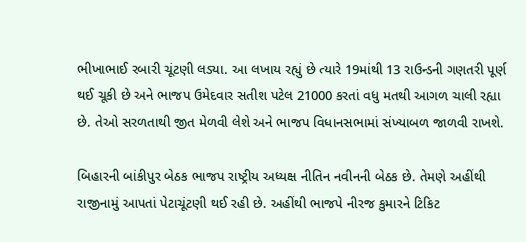ભીખાભાઈ રબારી ચૂંટણી લડ્યા. આ લખાય રહ્યું છે ત્યારે 19માંથી 13 રાઉન્ડની ગણતરી પૂર્ણ થઈ ચૂકી છે અને ભાજપ ઉમેદવાર સતીશ પટેલ 21000 કરતાં વધુ મતથી આગળ ચાલી રહ્યા છે. તેઓ સરળતાથી જીત મેળવી લેશે અને ભાજપ વિધાનસભામાં સંખ્યાબળ જાળવી રાખશે.

બિહારની બાંકીપુર બેઠક ભાજપ રાષ્ટ્રીય અધ્યક્ષ નીતિન નવીનની બેઠક છે. તેમણે અહીંથી રાજીનામું આપતાં પેટાચૂંટણી થઈ રહી છે. અહીંથી ભાજપે નીરજ કુમારને ટિકિટ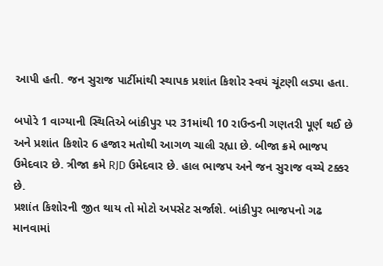આપી હતી. જન સુરાજ પાર્ટીમાંથી સ્થાપક પ્રશાંત કિશોર સ્વયં ચૂંટણી લડ્યા હતા.

બપોરે 1 વાગ્યાની સ્થિતિએ બાંકીપુર પર 31માંથી 10 રાઉન્ડની ગણતરી પૂર્ણ થઈ છે અને પ્રશાંત કિશોર 6 હજાર મતોથી આગળ ચાલી રહ્યા છે. બીજા ક્રમે ભાજપ ઉમેદવાર છે. ત્રીજા ક્રમે RJD ઉમેદવાર છે. હાલ ભાજપ અને જન સુરાજ વચ્ચે ટક્કર છે.
પ્રશાંત કિશોરની જીત થાય તો મોટો અપસેટ સર્જાશે. બાંકીપુર ભાજપનો ગઢ માનવામાં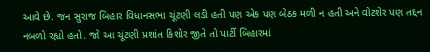આવે છે. જન સુરાજ બિહાર વિધાનસભા ચૂંટણી લડી હતી પણ એક પણ બેઠક મળી ન હતી અને વોટશેર પણ તદ્દન નબળો રહ્યો હતો. જો આ ચૂંટણી પ્રશાંત કિશોર જીતે તો પાર્ટી બિહારમાં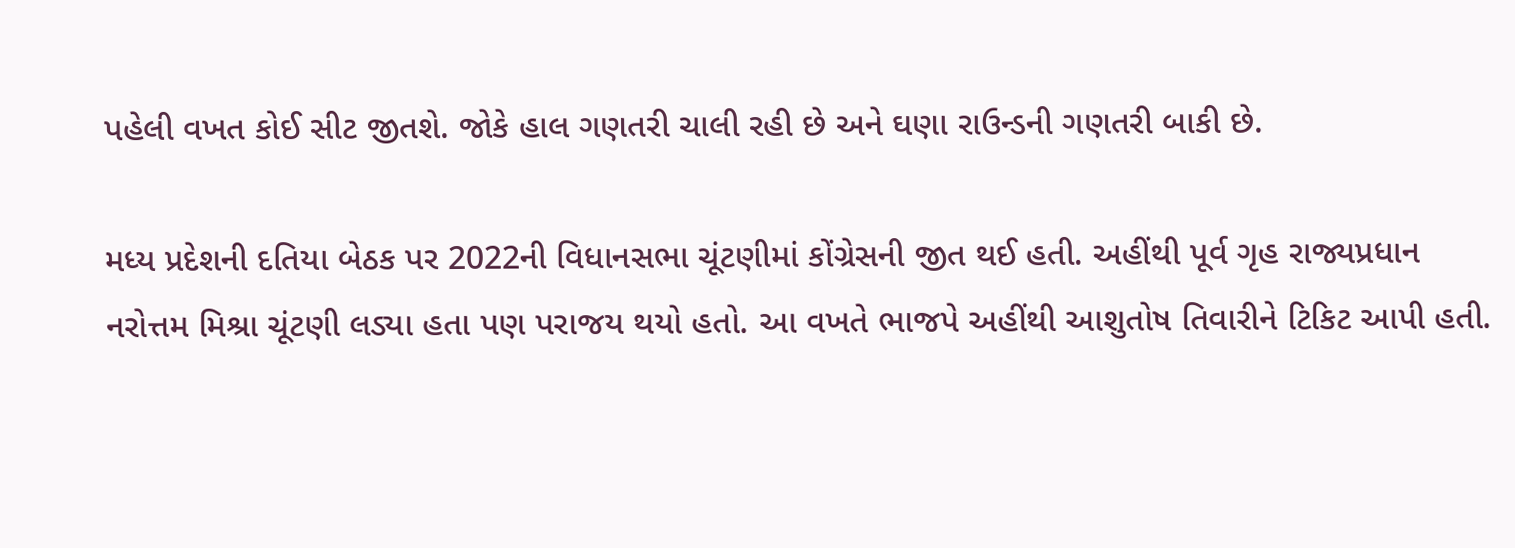પહેલી વખત કોઈ સીટ જીતશે. જોકે હાલ ગણતરી ચાલી રહી છે અને ઘણા રાઉન્ડની ગણતરી બાકી છે.

મધ્ય પ્રદેશની દતિયા બેઠક પર 2022ની વિધાનસભા ચૂંટણીમાં કોંગ્રેસની જીત થઈ હતી. અહીંથી પૂર્વ ગૃહ રાજ્યપ્રધાન નરોત્તમ મિશ્રા ચૂંટણી લડ્યા હતા પણ પરાજય થયો હતો. આ વખતે ભાજપે અહીંથી આશુતોષ તિવારીને ટિકિટ આપી હતી.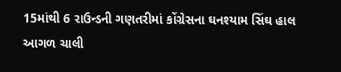15માંથી 6 રાઉન્ડની ગણતરીમાં કોંગ્રેસના ઘનશ્યામ સિંઘ હાલ આગળ ચાલી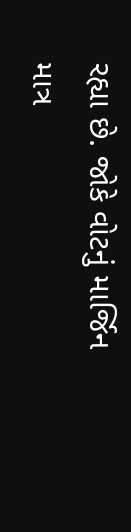રહ્યા છે. જોકે વોટનું માર્જિન માત્ર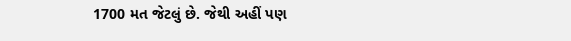1700 મત જેટલું છે. જેથી અહીં પણ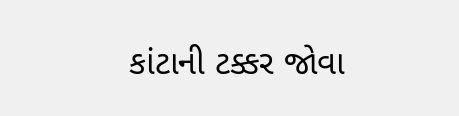કાંટાની ટક્કર જોવા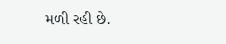મળી રહી છે.